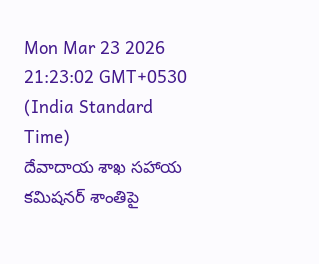Mon Mar 23 2026 21:23:02 GMT+0530 (India Standard Time)
దేవాదాయ శాఖ సహాయ కమిషనర్ శాంతిపై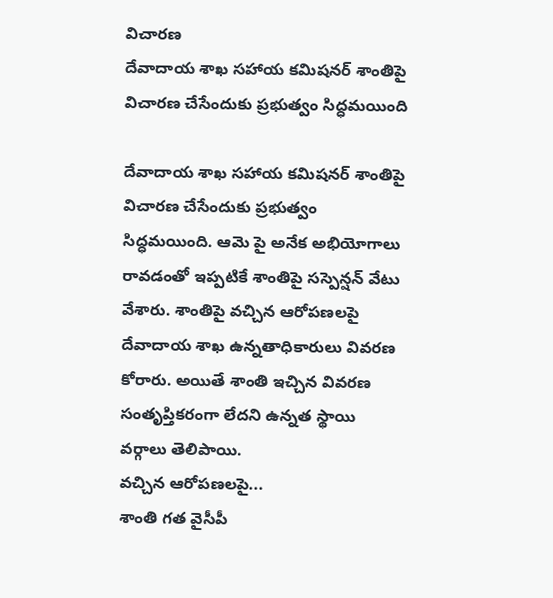విచారణ
దేవాదాయ శాఖ సహాయ కమిషనర్ శాంతిపై విచారణ చేసేందుకు ప్రభుత్వం సిద్ధమయింది

దేవాదాయ శాఖ సహాయ కమిషనర్ శాంతిపై విచారణ చేసేందుకు ప్రభుత్వం సిద్ధమయింది. ఆమె పై అనేక అభియోగాలు రావడంతో ఇప్పటికే శాంతిపై సస్పెన్షన్ వేటు వేశారు. శాంతిపై వచ్చిన ఆరోపణలపై దేవాదాయ శాఖ ఉన్నతాధికారులు వివరణ కోరారు. అయితే శాంతి ఇచ్చిన వివరణ సంతృప్తికరంగా లేదని ఉన్నత స్థాయి వర్గాలు తెలిపాయి.
వచ్చిన ఆరోపణలపై...
శాంతి గత వైసీపీ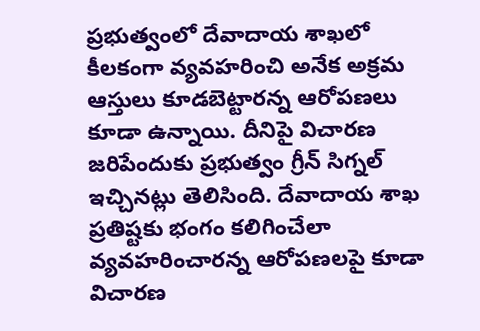ప్రభుత్వంలో దేవాదాయ శాఖలో కీలకంగా వ్యవహరించి అనేక అక్రమ ఆస్తులు కూడబెట్టారన్న ఆరోపణలు కూడా ఉన్నాయి. దీనిపై విచారణ జరిపేందుకు ప్రభుత్వం గ్రీన్ సిగ్నల్ ఇచ్చినట్లు తెలిసింది. దేవాదాయ శాఖ ప్రతిష్టకు భంగం కలిగించేలా వ్యవహరించారన్న ఆరోపణలపై కూడా విచారణ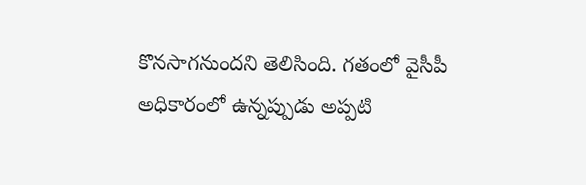కొనసాగనుందని తెలిసింది. గతంలో వైసీపీ అధికారంలో ఉన్నప్పుడు అప్పటి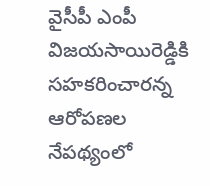వైసీపీ ఎంపీ విజయసాయిరెడ్డికి సహకరించారన్న ఆరోపణల నేపథ్యంలో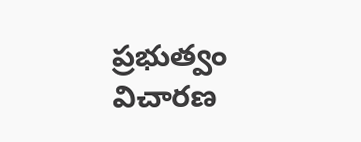ప్రభుత్వం విచారణ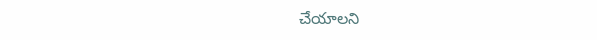చేయాలని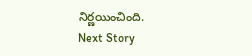నిర్ణయించింది.
Next Story